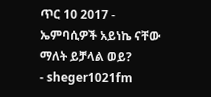ጥር 10 2017 - ኤምባሲዎች አይነኬ ናቸው ማለት ይቻላል ወይ?
- sheger1021fm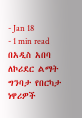- Jan 18
- 1 min read
በአዲስ አበባ ለኮሪደር ልማት ግንባታ የበርካታ ነዋሪዎች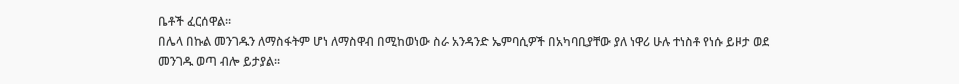ቤቶች ፈርሰዋል፡፡
በሌላ በኩል መንገዱን ለማስፋትም ሆነ ለማስዋብ በሚከወነው ስራ አንዳንድ ኤምባሲዎች በአካባቢያቸው ያለ ነዋሪ ሁሉ ተነስቶ የነሱ ይዞታ ወደ መንገዱ ወጣ ብሎ ይታያል፡፡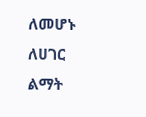ለመሆኑ ለሀገር ልማት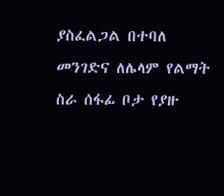ያስፈልጋል በተባለ መንገድና ለሌላም የልማት ስራ ሰፋፊ ቦታ የያዙ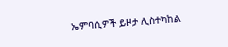ኤምባሲዎች ይዞታ ሊስተካከል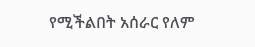የሚችልበት አሰራር የለም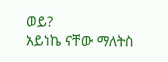ወይ?
አይነኬ ናቸው ማለትስ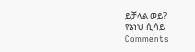ይቻላል ወይ?
የኔነህ ሲሳይ
Comments